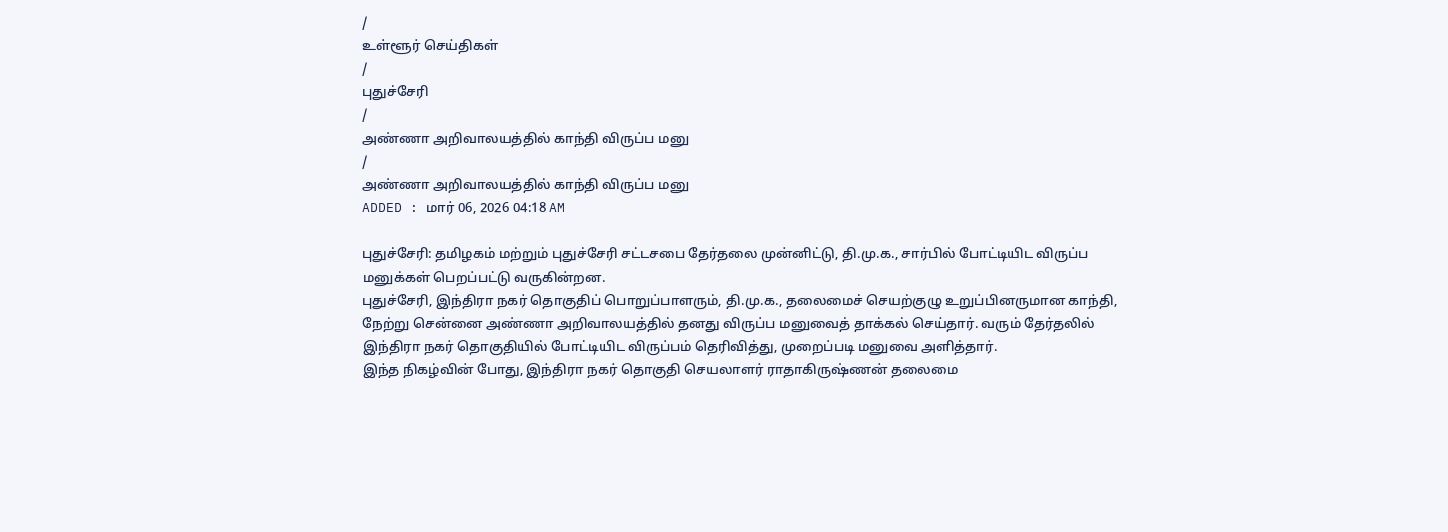/
உள்ளூர் செய்திகள்
/
புதுச்சேரி
/
அண்ணா அறிவாலயத்தில் காந்தி விருப்ப மனு
/
அண்ணா அறிவாலயத்தில் காந்தி விருப்ப மனு
ADDED : மார் 06, 2026 04:18 AM

புதுச்சேரி: தமிழகம் மற்றும் புதுச்சேரி சட்டசபை தேர்தலை முன்னிட்டு, தி.மு.க., சார்பில் போட்டியிட விருப்ப மனுக்கள் பெறப்பட்டு வருகின்றன.
புதுச்சேரி, இந்திரா நகர் தொகுதிப் பொறுப்பாளரும், தி.மு.க., தலைமைச் செயற்குழு உறுப்பினருமான காந்தி, நேற்று சென்னை அண்ணா அறிவாலயத்தில் தனது விருப்ப மனுவைத் தாக்கல் செய்தார். வரும் தேர்தலில் இந்திரா நகர் தொகுதியில் போட்டியிட விருப்பம் தெரிவித்து, முறைப்படி மனுவை அளித்தார்.
இந்த நிகழ்வின் போது, இந்திரா நகர் தொகுதி செயலாளர் ராதாகிருஷ்ணன் தலைமை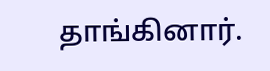தாங்கினார்.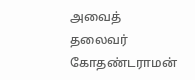அவைத் தலைவர் கோதண்டராமன்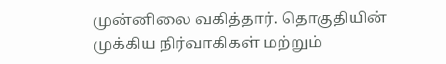முன்னிலை வகித்தார். தொகுதியின் முக்கிய நிர்வாகிகள் மற்றும்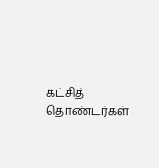கட்சித் தொண்டர்கள்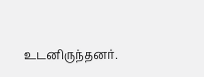உடனிருந்தனர்.